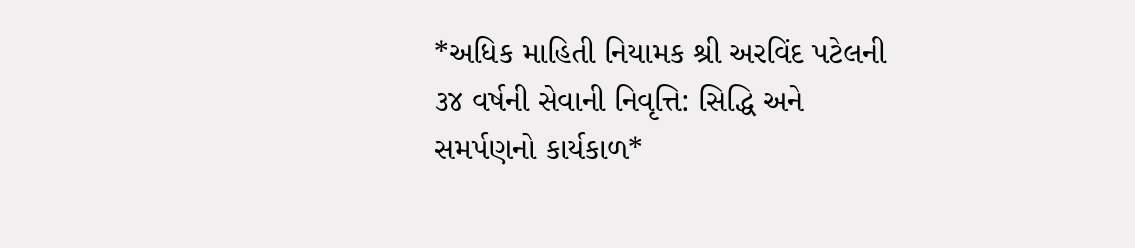*અધિક માહિતી નિયામક શ્રી અરવિંદ પટેલની ૩૪ વર્ષની સેવાની નિવૃત્તિ: સિદ્ધિ અને સમર્પણનો કાર્યકાળ*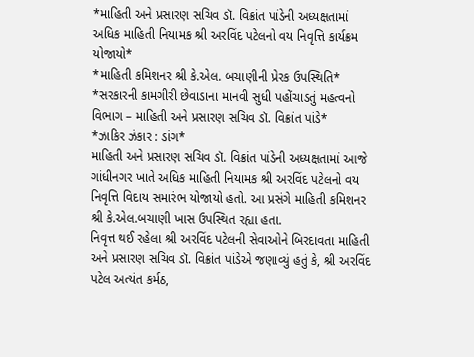*માહિતી અને પ્રસારણ સચિવ ડૉ. વિક્રાંત પાંડેની અધ્યક્ષતામાં અધિક માહિતી નિયામક શ્રી અરવિંદ પટેલનો વય નિવૃત્તિ કાર્યક્રમ યોજાયો*
*માહિતી કમિશનર શ્રી કે.એલ. બચાણીની પ્રેરક ઉપસ્થિતિ*
*સરકારની કામગીરી છેવાડાના માનવી સુધી પહોંચાડતું મહત્વનો વિભાગ – માહિતી અને પ્રસારણ સચિવ ડૉ. વિક્રાંત પાંડે*
*ઝાકિર ઝંકાર : ડાંગ*
માહિતી અને પ્રસારણ સચિવ ડૉ. વિક્રાંત પાંડેની અધ્યક્ષતામાં આજે ગાંધીનગર ખાતે અધિક માહિતી નિયામક શ્રી અરવિંદ પટેલનો વય નિવૃત્તિ વિદાય સમારંભ યોજાયો હતો. આ પ્રસંગે માહિતી કમિશનર શ્રી કે.એલ.બચાણી ખાસ ઉપસ્થિત રહ્યા હતા.
નિવૃત્ત થઈ રહેલા શ્રી અરવિંદ પટેલની સેવાઓને બિરદાવતા માહિતી અને પ્રસારણ સચિવ ડૉ. વિક્રાંત પાંડેએ જણાવ્યું હતું કે, શ્રી અરવિંદ પટેલ અત્યંત કર્મઠ,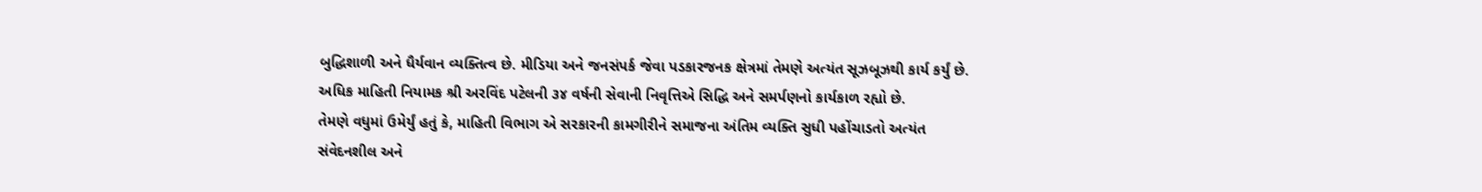બુદ્ધિશાળી અને ધૈર્યવાન વ્યક્તિત્વ છે. મીડિયા અને જનસંપર્ક જેવા પડકારજનક ક્ષેત્રમાં તેમણે અત્યંત સૂઝબૂઝથી કાર્ય કર્યું છે. અધિક માહિતી નિયામક શ્રી અરવિંદ પટેલની ૩૪ વર્ષની સેવાની નિવૃત્તિએ સિદ્ધિ અને સમર્પણનો કાર્યકાળ રહ્યો છે.
તેમણે વધુમાં ઉમેર્યું હતું કે, માહિતી વિભાગ એ સરકારની કામગીરીને સમાજના અંતિમ વ્યક્તિ સુધી પહોંચાડતો અત્યંત સંવેદનશીલ અને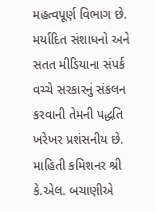મહત્વપૂર્ણ વિભાગ છે. મર્યાદિત સંશાધનો અને સતત મીડિયાના સંપર્ક વચ્ચે સરકારનું સંકલન કરવાની તેમની પદ્ધતિ ખરેખર પ્રશંસનીય છે.
માહિતી કમિશનર શ્રી કે.એલ. બચાણીએ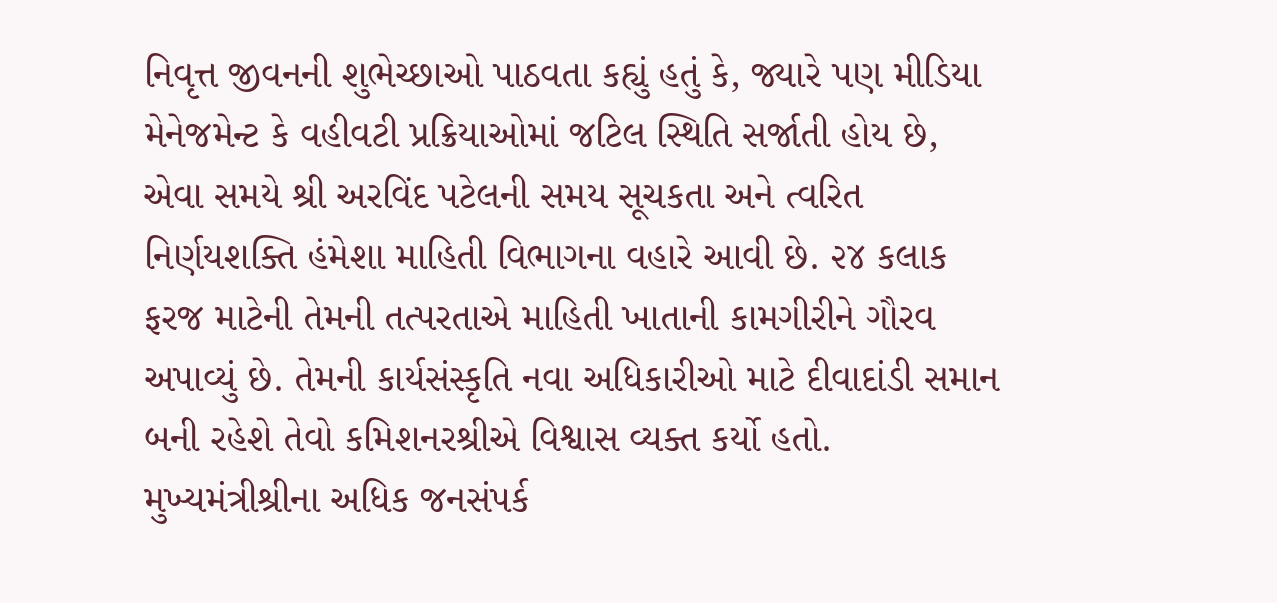નિવૃત્ત જીવનની શુભેચ્છાઓ પાઠવતા કહ્યું હતું કે, જ્યારે પણ મીડિયા મેનેજમેન્ટ કે વહીવટી પ્રક્રિયાઓમાં જટિલ સ્થિતિ સર્જાતી હોય છે, એવા સમયે શ્રી અરવિંદ પટેલની સમય સૂચકતા અને ત્વરિત નિર્ણયશક્તિ હંમેશા માહિતી વિભાગના વહારે આવી છે. ૨૪ કલાક ફરજ માટેની તેમની તત્પરતાએ માહિતી ખાતાની કામગીરીને ગૌરવ અપાવ્યું છે. તેમની કાર્યસંસ્કૃતિ નવા અધિકારીઓ માટે દીવાદાંડી સમાન બની રહેશે તેવો કમિશનરશ્રીએ વિશ્વાસ વ્યક્ત કર્યો હતો.
મુખ્યમંત્રીશ્રીના અધિક જનસંપર્ક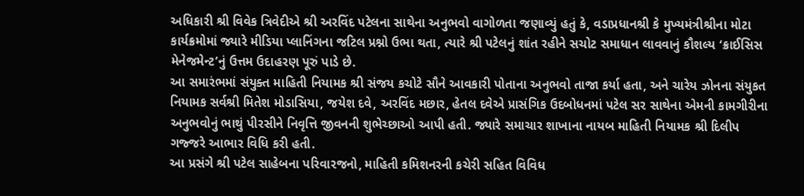અધિકારી શ્રી વિવેક ત્રિવેદીએ શ્રી અરવિંદ પટેલના સાથેના અનુભવો વાગોળતા જણાવ્યું હતું કે, વડાપ્રધાનશ્રી કે મુખ્યમંત્રીશ્રીના મોટા કાર્યક્રમોમાં જ્યારે મીડિયા પ્લાનિંગના જટિલ પ્રશ્નો ઉભા થતા, ત્યારે શ્રી પટેલનું શાંત રહીને સચોટ સમાધાન લાવવાનું કૌશલ્ય ‘ક્રાઈસિસ મેનેજમેન્ટ’નું ઉત્તમ ઉદાહરણ પૂરું પાડે છે.
આ સમારંભમાં સંયુક્ત માહિતી નિયામક શ્રી સંજય કચોટે સૌને આવકારી પોતાના અનુભવો તાજા કર્યા હતા, અને ચારેય ઝોનના સંયુકત નિયામક સર્વશ્રી મિતેશ મોડાસિયા, જયેશ દવે, અરવિંદ મછાર, હેતલ દવેએ પ્રાસંગિક ઉદબોધનમાં પટેલ સર સાથેના એમની કામગીરીના અનુભવોનું ભાથું પીરસીને નિવૃત્તિ જીવનની શુભેચ્છાઓ આપી હતી. જ્યારે સમાચાર શાખાના નાયબ માહિતી નિયામક શ્રી દિલીપ ગજ્જરે આભાર વિધિ કરી હતી.
આ પ્રસંગે શ્રી પટેલ સાહેબના પરિવારજનો, માહિતી કમિશનરની કચેરી સહિત વિવિધ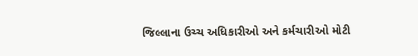જિલ્લાના ઉચ્ચ અધિકારીઓ અને કર્મચારીઓ મોટી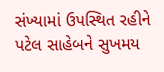સંખ્યામાં ઉપસ્થિત રહીને પટેલ સાહેબને સુખમય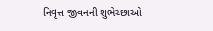નિવૃત્ત જીવનની શુભેચ્છાઓ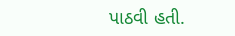પાઠવી હતી.